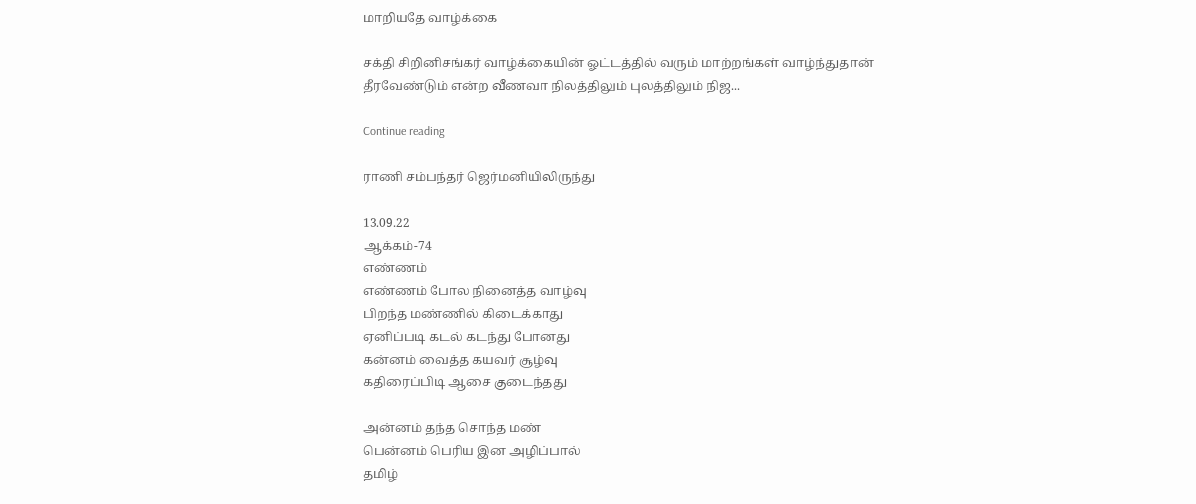மாறியதே வாழ்க்கை

சக்தி சிறினிசங்கர் வாழ்க்கையின் ஓட்டத்தில் வரும் மாற்றங்கள் வாழ்ந்துதான் தீரவேண்டும் என்ற வீணவா நிலத்திலும் புலத்திலும் நிஜ...

Continue reading

ராணி சம்பந்தர் ஜெர்மனியிலிருந்து

13.09.22
ஆக்கம்-74
எண்ணம்
எண்ணம் போல நினைத்த வாழ்வு
பிறந்த மண்ணில் கிடைக்காது
ஏனிப்படி கடல் கடந்து போனது
கன்னம் வைத்த கயவர் சூழ்வு
கதிரைப்பிடி ஆசை குடைந்தது

அன்னம் தந்த சொந்த மண்
பென்னம் பெரிய இன அழிப்பால்
தமிழ்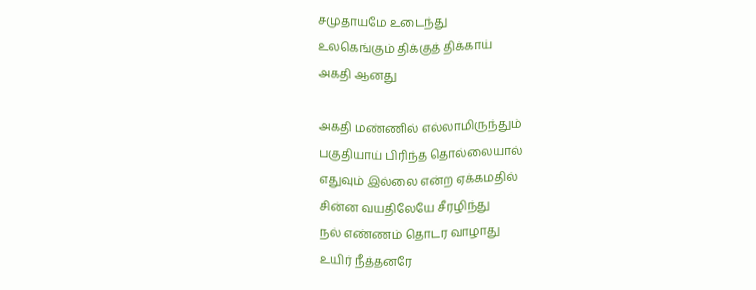சமுதாயமே உடைந்து
உலகெங்கும் திக்குத் திக்காய்
அகதி ஆனது

அகதி மண்ணில் எல்லாமிருந்தும்
பகுதியாய் பிரிந்த தொல்லையால்
எதுவும் இல்லை என்ற ஏக்கமதில்
சின்ன வயதிலேயே சீரழிந்து
நல் எண்ணம் தொடர வாழாது
உயிர் நீத்தனரே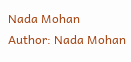Nada Mohan
Author: Nada Mohan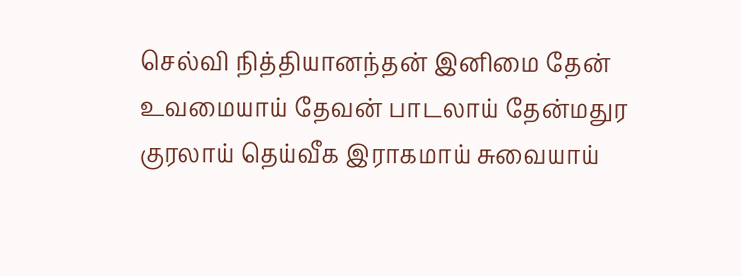செல்வி நித்தியானந்தன் இனிமை தேன் உவமையாய் தேவன் பாடலாய் தேன்மதுர குரலாய் தெய்வீக இராகமாய் சுவையாய்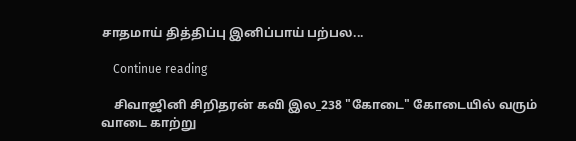சாதமாய் தித்திப்பு இனிப்பாய் பற்பல...

    Continue reading

    சிவாஜினி சிறிதரன் கவி இல_238 "கோடை" கோடையில் வரும் வாடை காற்று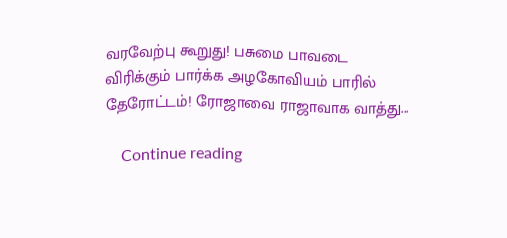வரவேற்பு கூறுது! பசுமை பாவடை விரிக்கும் பார்க்க அழகோவியம் பாரில் தேரோட்டம்! ரோஜாவை ராஜாவாக வாத்து...

    Continue reading